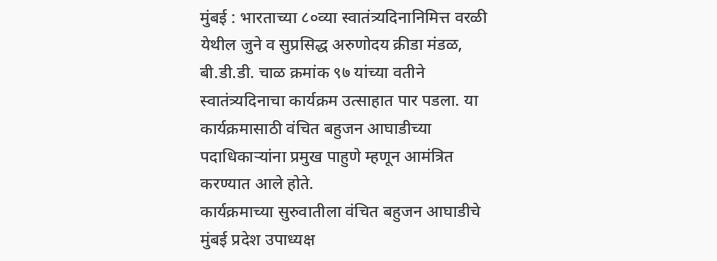मुंबई : भारताच्या ८०व्या स्वातंत्र्यदिनानिमित्त वरळी येथील जुने व सुप्रसिद्ध अरुणोदय क्रीडा मंडळ, बी.डी.डी. चाळ क्रमांक ९७ यांच्या वतीने स्वातंत्र्यदिनाचा कार्यक्रम उत्साहात पार पडला. या कार्यक्रमासाठी वंचित बहुजन आघाडीच्या पदाधिकाऱ्यांना प्रमुख पाहुणे म्हणून आमंत्रित करण्यात आले होते.
कार्यक्रमाच्या सुरुवातीला वंचित बहुजन आघाडीचे मुंबई प्रदेश उपाध्यक्ष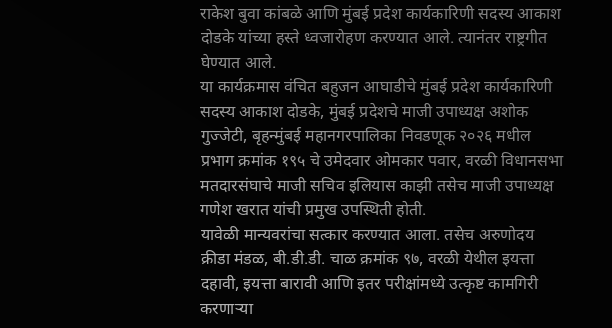राकेश बुवा कांबळे आणि मुंबई प्रदेश कार्यकारिणी सदस्य आकाश दोडके यांच्या हस्ते ध्वजारोहण करण्यात आले. त्यानंतर राष्ट्रगीत घेण्यात आले.
या कार्यक्रमास वंचित बहुजन आघाडीचे मुंबई प्रदेश कार्यकारिणी सदस्य आकाश दोडके, मुंबई प्रदेशचे माजी उपाध्यक्ष अशोक गुज्जेटी, बृहन्मुंबई महानगरपालिका निवडणूक २०२६ मधील प्रभाग क्रमांक १९५ चे उमेदवार ओमकार पवार, वरळी विधानसभा मतदारसंघाचे माजी सचिव इलियास काझी तसेच माजी उपाध्यक्ष गणेश खरात यांची प्रमुख उपस्थिती होती.
यावेळी मान्यवरांचा सत्कार करण्यात आला. तसेच अरुणोदय क्रीडा मंडळ, बी.डी.डी. चाळ क्रमांक ९७, वरळी येथील इयत्ता दहावी, इयत्ता बारावी आणि इतर परीक्षांमध्ये उत्कृष्ट कामगिरी करणाऱ्या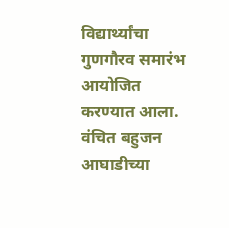विद्यार्थ्यांचा गुणगौरव समारंभ आयोजित करण्यात आला. वंचित बहुजन आघाडीच्या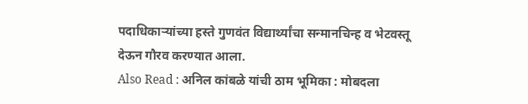पदाधिकाऱ्यांच्या हस्ते गुणवंत विद्यार्थ्यांचा सन्मानचिन्ह व भेटवस्तू देऊन गौरव करण्यात आला.
Also Read : अनिल कांबळे यांची ठाम भूमिका : मोबदला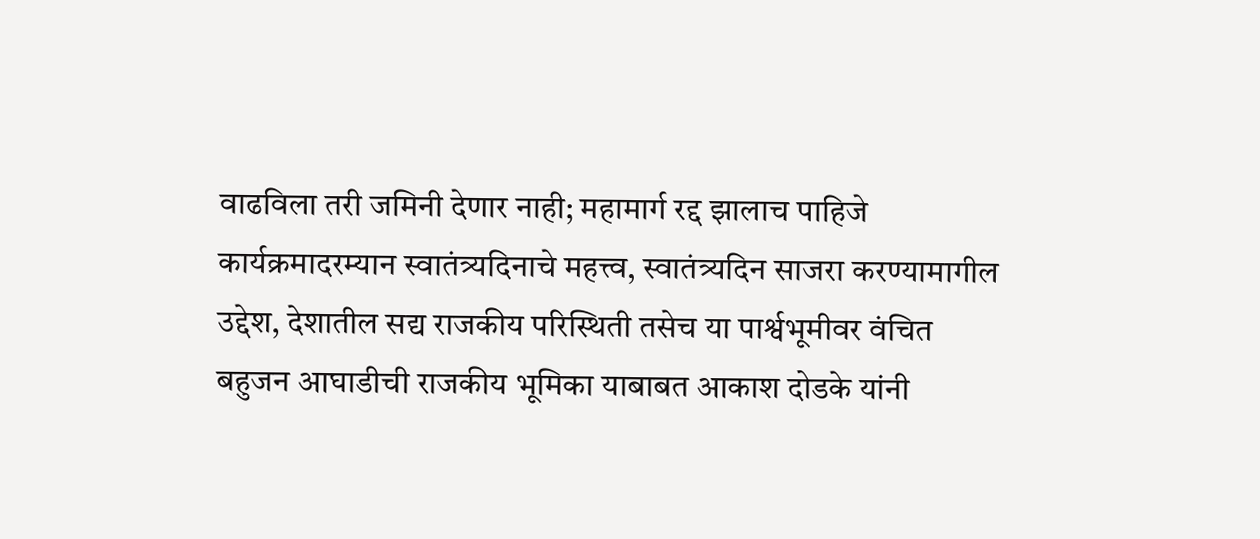वाढविला तरी जमिनी देणार नाही; महामार्ग रद्द झालाच पाहिजे
कार्यक्रमादरम्यान स्वातंत्र्यदिनाचे महत्त्व, स्वातंत्र्यदिन साजरा करण्यामागील उद्देश, देशातील सद्य राजकीय परिस्थिती तसेच या पार्श्वभूमीवर वंचित बहुजन आघाडीची राजकीय भूमिका याबाबत आकाश दोडके यांनी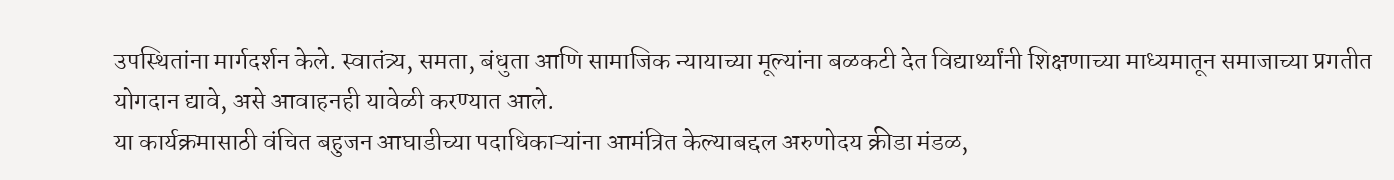उपस्थितांना मार्गदर्शन केले. स्वातंत्र्य, समता, बंधुता आणि सामाजिक न्यायाच्या मूल्यांना बळकटी देत विद्यार्थ्यांनी शिक्षणाच्या माध्यमातून समाजाच्या प्रगतीत योगदान द्यावे, असे आवाहनही यावेळी करण्यात आले.
या कार्यक्रमासाठी वंचित बहुजन आघाडीच्या पदाधिकाऱ्यांना आमंत्रित केल्याबद्दल अरुणोदय क्रीडा मंडळ,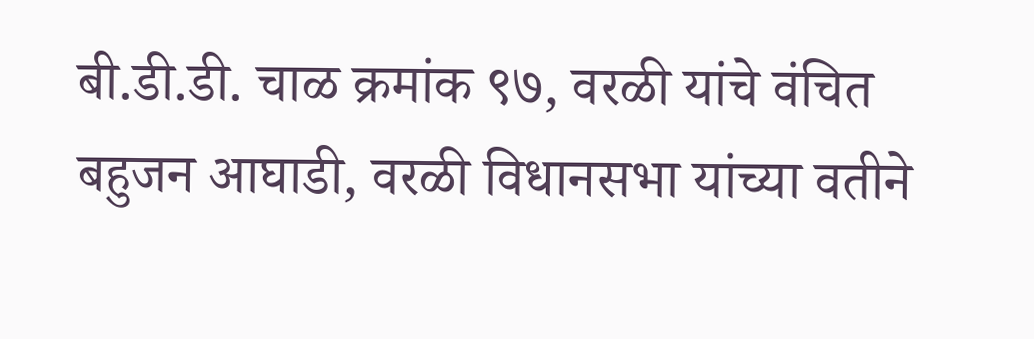बी.डी.डी. चाळ क्रमांक ९७, वरळी यांचे वंचित बहुजन आघाडी, वरळी विधानसभा यांच्या वतीने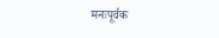मनःपूर्वक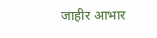जाहीर आभार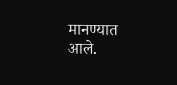मानण्यात आले.